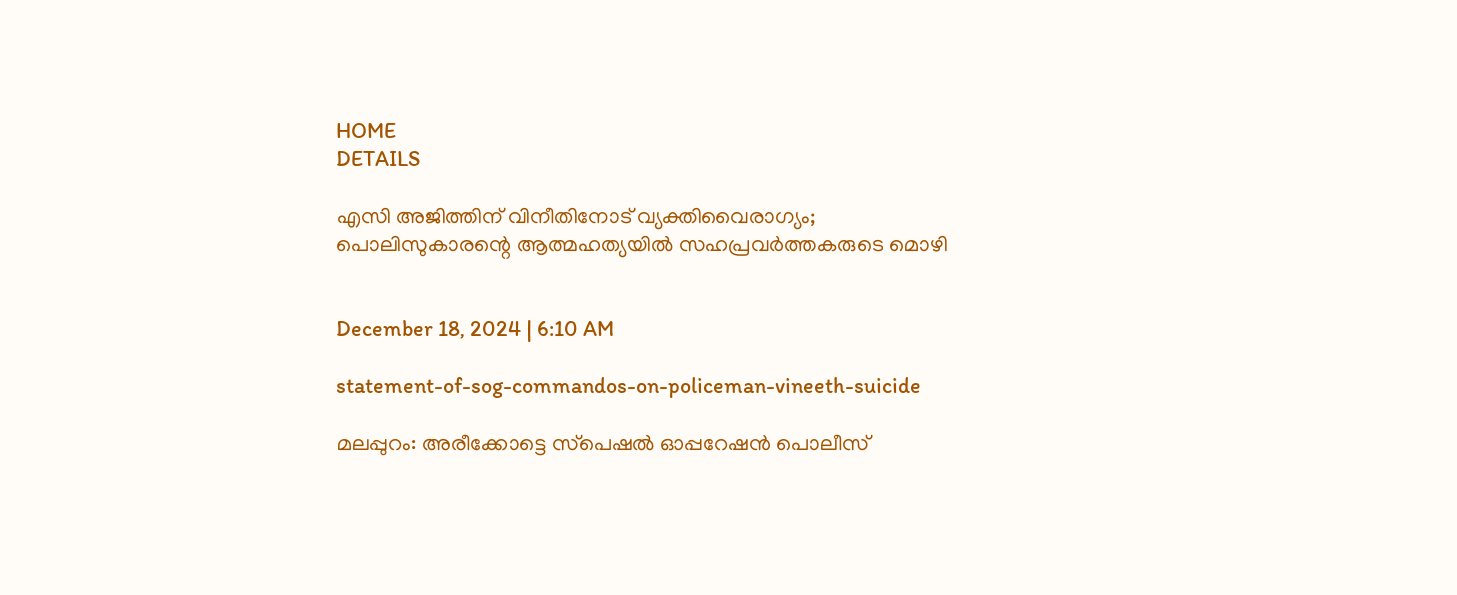HOME
DETAILS

എസി അജിത്തിന് വിനീതിനോട് വ്യക്തിവൈരാഗ്യം; പൊലിസുകാരന്റെ ആത്മഹത്യയില്‍ സഹപ്രവര്‍ത്തകരുടെ മൊഴി


December 18, 2024 | 6:10 AM

statement-of-sog-commandos-on-policeman-vineeth-suicide

മലപ്പുറം: അരീക്കോട്ടെ സ്‌പെഷല്‍ ഓപ്പറേഷന്‍ പൊലീസ്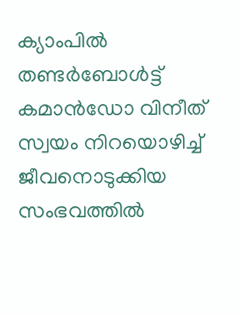ക്യാംപില്‍ തണ്ടര്‍ബോള്‍ട്ട് കമാന്‍ഡോ വിനീത് സ്വയം നിറയൊഴിച്ച് ജീവനൊടുക്കിയ സംഭവത്തില്‍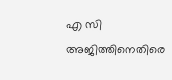എ സി അജിത്തിനെതിരെ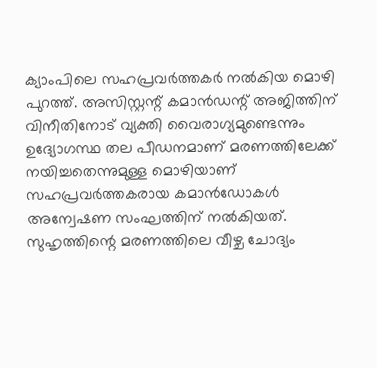ക്യാംപിലെ സഹപ്രവര്‍ത്തകര്‍ നല്‍കിയ മൊഴി പുറത്ത്. അസിസ്റ്റന്റ് കമാന്‍ഡന്റ് അജിത്തിന് വിനീതിനോട് വ്യക്തി വൈരാഗ്യമുണ്ടെന്നും ഉദ്യോഗസ്ഥ തല പീഡനമാണ് മരണത്തിലേക്ക് നയിച്ചതെന്നുമുള്ള മൊഴിയാണ് സഹപ്രവര്‍ത്തകരായ കമാന്‍ഡോകള്‍ അന്വേഷണ സംഘത്തിന് നല്‍കിയത്. സുഹൃത്തിന്റെ മരണത്തിലെ വീഴ്ച ചോദ്യം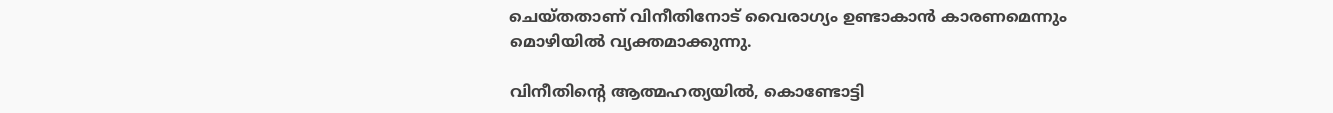ചെയ്തതാണ് വിനീതിനോട് വൈരാഗ്യം ഉണ്ടാകാന്‍ കാരണമെന്നും മൊഴിയില്‍ വ്യക്തമാക്കുന്നു.

വിനീതിന്റെ ആത്മഹത്യയില്‍, കൊണ്ടോട്ടി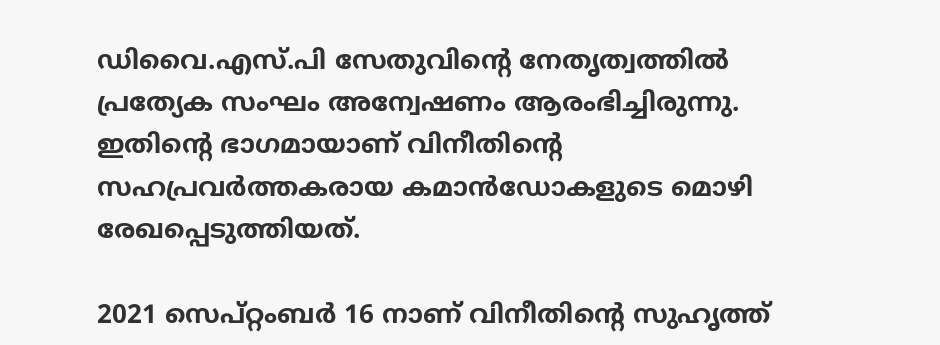ഡിവൈ.എസ്.പി സേതുവിന്റെ നേതൃത്വത്തില്‍ പ്രത്യേക സംഘം അന്വേഷണം ആരംഭിച്ചിരുന്നു. ഇതിന്റെ ഭാഗമായാണ് വിനീതിന്റെ സഹപ്രവര്‍ത്തകരായ കമാന്‍ഡോകളുടെ മൊഴി രേഖപ്പെടുത്തിയത്.

2021 സെപ്റ്റംബര്‍ 16 നാണ് വിനീതിന്റെ സുഹൃത്ത്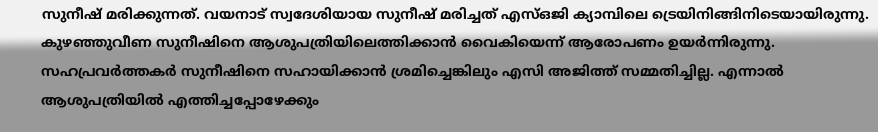സുനീഷ് മരിക്കുന്നത്. വയനാട് സ്വദേശിയായ സുനീഷ് മരിച്ചത് എസ്ഒജി ക്യാമ്പിലെ ട്രെയിനിങ്ങിനിടെയായിരുന്നു. കുഴഞ്ഞുവീണ സുനീഷിനെ ആശുപത്രിയിലെത്തിക്കാന്‍ വൈകിയെന്ന് ആരോപണം ഉയര്‍ന്നിരുന്നു. സഹപ്രവര്‍ത്തകര്‍ സുനീഷിനെ സഹായിക്കാന്‍ ശ്രമിച്ചെങ്കിലും എസി അജിത്ത് സമ്മതിച്ചില്ല. എന്നാല്‍ ആശുപത്രിയില്‍ എത്തിച്ചപ്പോഴേക്കും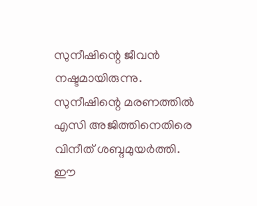സുനീഷിന്റെ ജീവന്‍ നഷ്ടമായിരുന്നു. സുനീഷിന്റെ മരണത്തില്‍ എസി അജിത്തിനെതിരെ വിനീത് ശബ്ദമുയര്‍ത്തി. ഈ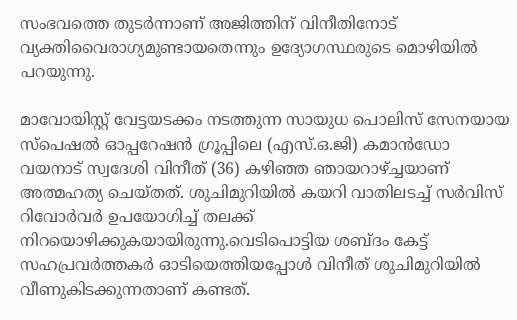സംഭവത്തെ തുടര്‍ന്നാണ് അജിത്തിന് വിനീതിനോട് വ്യക്തിവൈരാഗ്യമുണ്ടായതെന്നും ഉദ്യോഗസ്ഥരുടെ മൊഴിയില്‍ പറയുന്നു.

മാവോയിസ്റ്റ് വേട്ടയടക്കം നടത്തുന്ന സായുധ പൊലിസ് സേനയായ സ്‌പെഷല്‍ ഓപ്പറേഷന്‍ ഗ്രൂപ്പിലെ (എസ്.ഒ.ജി) കമാന്‍ഡോ വയനാട് സ്വദേശി വിനീത് (36) കഴിഞ്ഞ ഞായറാഴ്ച്ചയാണ് അത്മഹത്യ ചെയ്തത്. ശുചിമുറിയില്‍ കയറി വാതിലടച്ച് സര്‍വിസ് റിവോര്‍വര്‍ ഉപയോഗിച്ച് തലക്ക് നിറയൊഴിക്കുകയായിരുന്നു.വെടിപൊട്ടിയ ശബ്ദം കേട്ട് സഹപ്രവര്‍ത്തകര്‍ ഓടിയെത്തിയപ്പോള്‍ വിനീത് ശുചിമുറിയില്‍ വീണുകിടക്കുന്നതാണ് കണ്ടത്.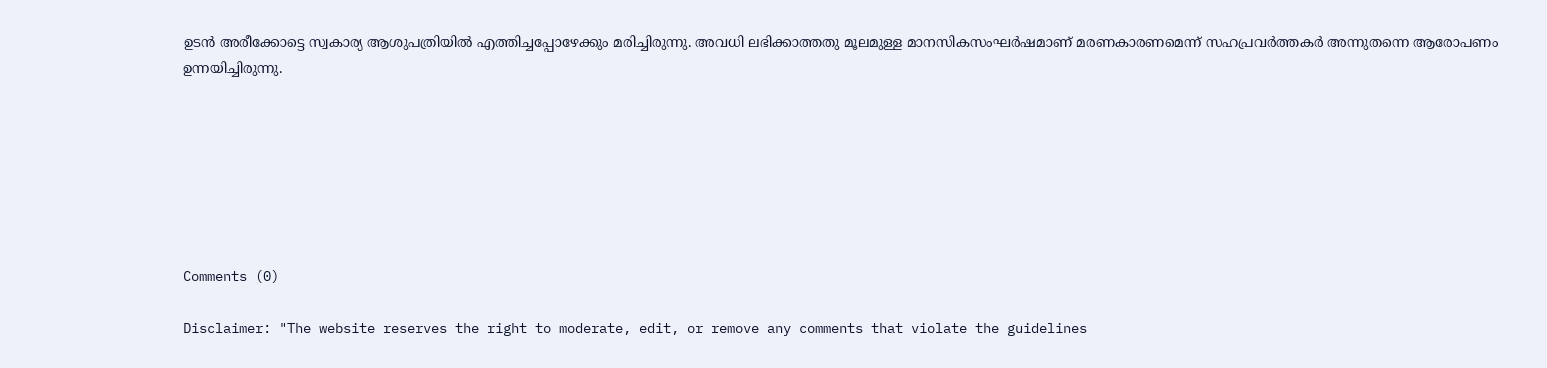ഉടന്‍ അരീക്കോട്ടെ സ്വകാര്യ ആശുപത്രിയില്‍ എത്തിച്ചപ്പോഴേക്കും മരിച്ചിരുന്നു. അവധി ലഭിക്കാത്തതു മൂലമുള്ള മാനസികസംഘര്‍ഷമാണ് മരണകാരണമെന്ന് സഹപ്രവര്‍ത്തകര്‍ അന്നുതന്നെ ആരോപണം ഉന്നയിച്ചിരുന്നു.







Comments (0)

Disclaimer: "The website reserves the right to moderate, edit, or remove any comments that violate the guidelines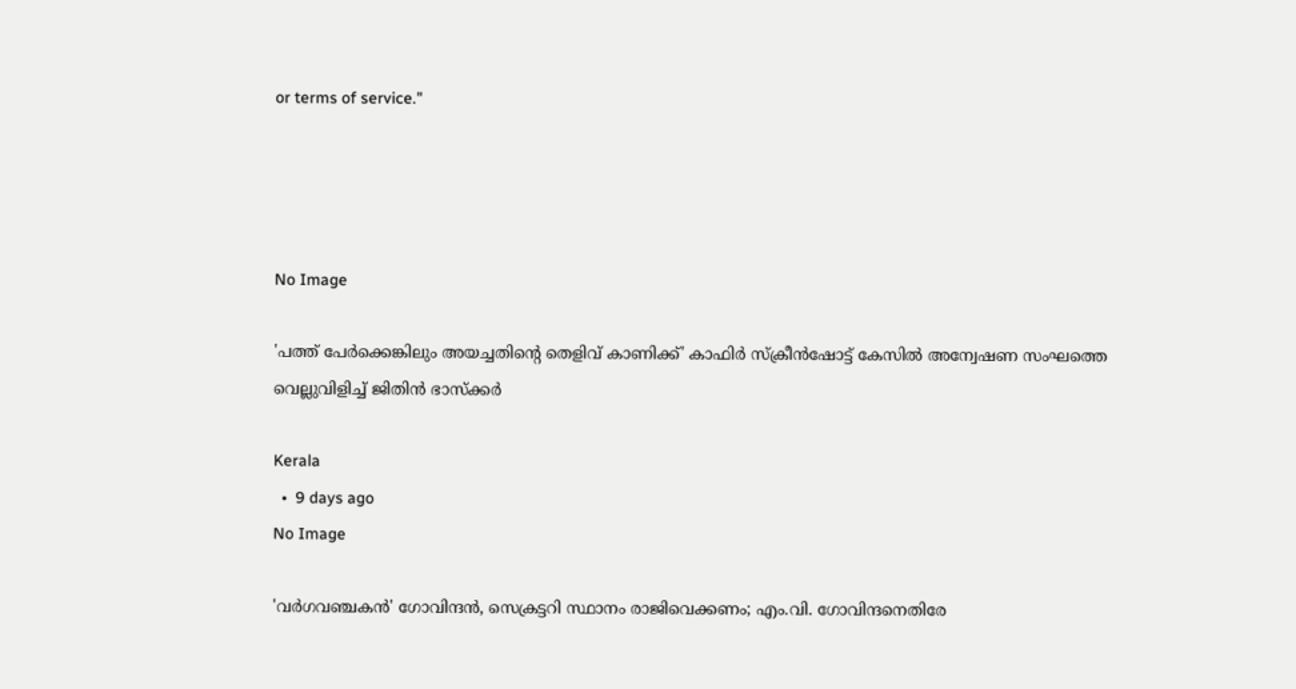or terms of service."




No Image

'പത്ത് പേര്‍ക്കെങ്കിലും അയച്ചതിന്റെ തെളിവ് കാണിക്ക്' കാഫിര്‍ സ്‌ക്രീന്‍ഷോട്ട് കേസില്‍ അന്വേഷണ സംഘത്തെ വെല്ലുവിളിച്ച് ജിതിന്‍ ഭാസ്‌ക്കര്‍

Kerala
  •  9 days ago
No Image

'വര്‍ഗവഞ്ചകന്‍' ഗോവിന്ദന്‍, സെക്രട്ടറി സ്ഥാനം രാജിവെക്കണം; എം.വി. ഗോവിന്ദനെതിരേ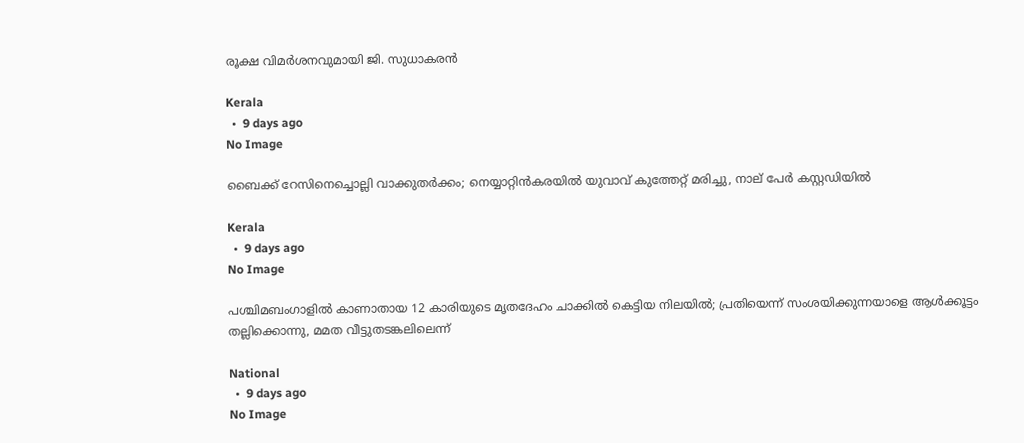രൂക്ഷ വിമര്‍ശനവുമായി ജി. സുധാകരന്‍

Kerala
  •  9 days ago
No Image

ബൈക്ക് റേസിനെച്ചൊല്ലി വാക്കുതര്‍ക്കം; നെയ്യാറ്റിന്‍കരയില്‍ യുവാവ് കുത്തേറ്റ് മരിച്ചു, നാല് പേര്‍ കസ്റ്റഡിയില്‍

Kerala
  •  9 days ago
No Image

പശ്ചിമബംഗാളില്‍ കാണാതായ 12 കാരിയുടെ മൃതദേഹം ചാക്കില്‍ കെട്ടിയ നിലയില്‍; പ്രതിയെന്ന് സംശയിക്കുന്നയാളെ ആള്‍ക്കൂട്ടം തല്ലിക്കൊന്നു, മമത വീട്ടുതടങ്കലിലെന്ന്

National
  •  9 days ago
No Image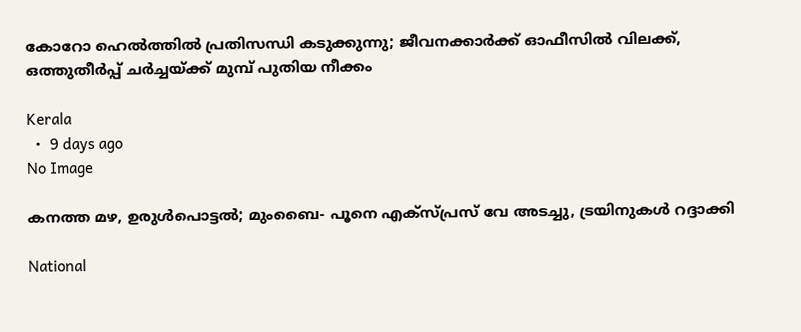കോറോ ഹെല്‍ത്തില്‍ പ്രതിസന്ധി കടുക്കുന്നു; ജീവനക്കാര്‍ക്ക് ഓഫീസില്‍ വിലക്ക്, ഒത്തുതീര്‍പ്പ് ചര്‍ച്ചയ്ക്ക് മുമ്പ് പുതിയ നീക്കം

Kerala
  •  9 days ago
No Image

കനത്ത മഴ, ഉരുള്‍പൊട്ടല്‍; മുംബൈ- പൂനെ എക്‌സ്പ്രസ് വേ അടച്ചു, ട്രയിനുകള്‍ റദ്ദാക്കി

National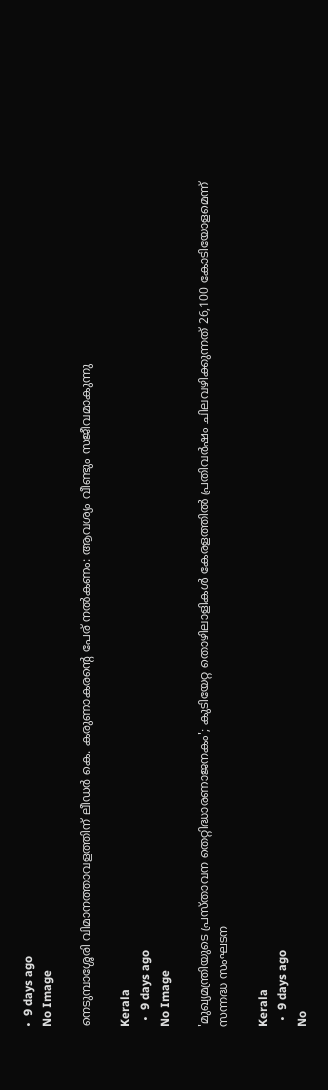•  9 days ago
No Image

നെടുമ്പാശ്ശേരി വിമാനത്താവളത്തിന് ലീഡര്‍ കെ. കരുണാകരന്റെ പേര് നല്‍കണം: ആവശ്യം വീണ്ടും സജീവമാകുന്നു

Kerala
  •  9 days ago
No Image

'മുഖ്യമന്ത്രിയുടെ പ്രസ്താവന തെറ്റിദ്ധാരണാജനകം'; കുടിയേറ്റ തൊഴിലാളികള്‍ കേരളത്തില്‍ പ്രതിവര്‍ഷം ചിലവഴിക്കുന്നത് 26,100 കോടിയോളമെന്ന് സന്നദ്ധ സംഘടന

Kerala
  •  9 days ago
No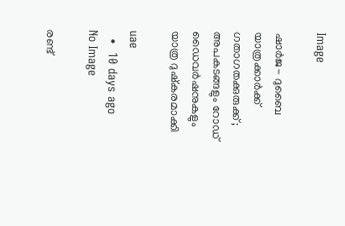Image

ഷാര്‍ജ- ദുബൈ യാത്രക്കാര്‍ക്ക് ഗതാഗതക്കുരുക്ക്; അപകടങ്ങളും റോഡ് ഡൈവര്‍ഷനുകളും യാത്ര ദുഷ്‌കരമാക്കി

uae
  •  10 days ago
No Image

രണ്ട്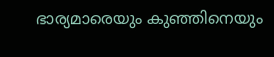ഭാര്യമാരെയും കുഞ്ഞിനെയും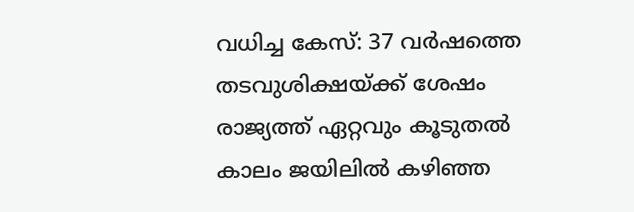വധിച്ച കേസ്: 37 വര്‍ഷത്തെ തടവുശിക്ഷയ്ക്ക് ശേഷം രാജ്യത്ത് ഏറ്റവും കൂടുതല്‍ കാലം ജയിലില്‍ കഴിഞ്ഞ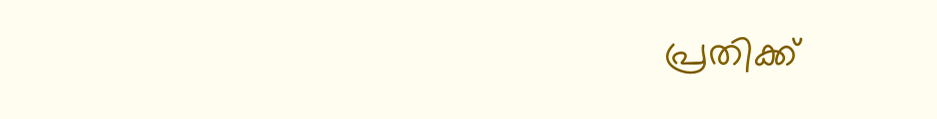പ്രതിക്ക്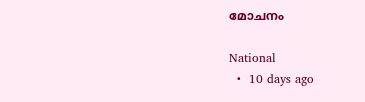മോചനം

National
  •  10 days ago